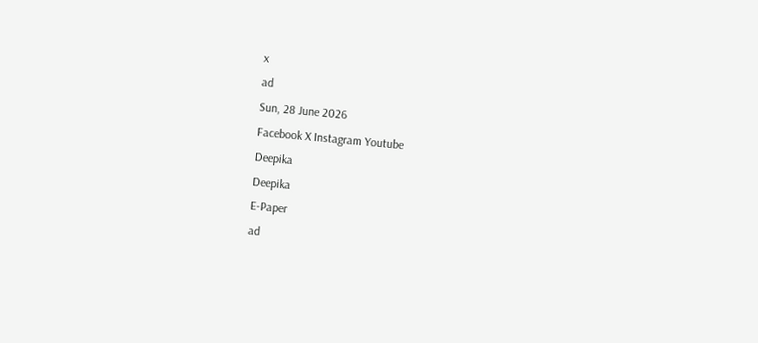x
ad
Sun, 28 June 2026
Facebook X Instagram Youtube
Deepika
Deepika
E-Paper
ad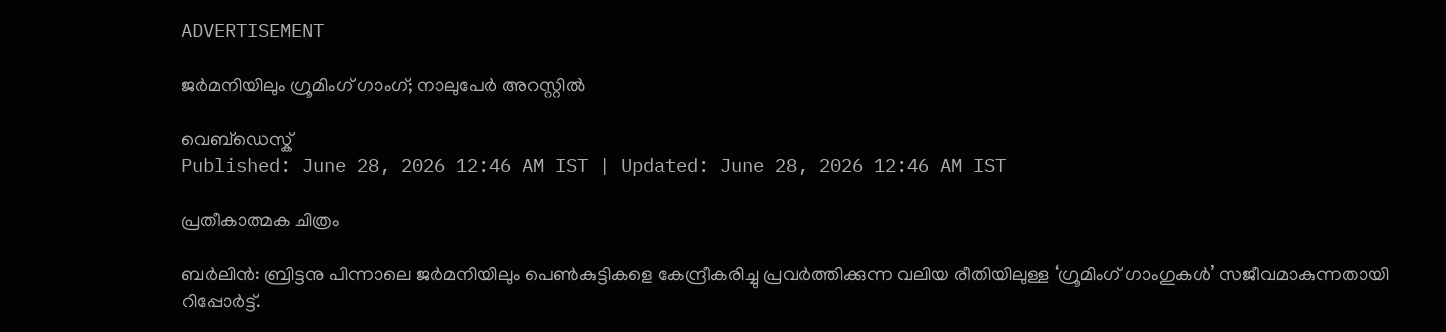ADVERTISEMENT

ജർമനിയിലും ഗ്രൂമിംഗ് ഗാംഗ്; നാലുപേർ അറസ്റ്റിൽ

വെബ്ഡെസ്ക്
Published: June 28, 2026 12:46 AM IST | Updated: June 28, 2026 12:46 AM IST

പ്രതീകാത്മക ചിത്രം

ബർലിൻ: ബ്രിട്ടനു പിന്നാലെ ജർമനിയിലും പെൺകുട്ടികളെ കേന്ദ്രീകരിച്ചു പ്രവർത്തിക്കുന്ന വലിയ രീതിയിലുള്ള ‘ഗ്രൂമിംഗ് ഗാംഗുകൾ’ സജീവമാകുന്നതായി റിപ്പോർട്ട്.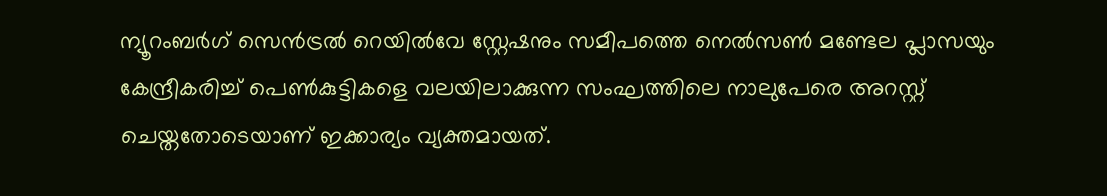ന്യൂറംബർഗ് സെൻട്രൽ റെയിൽവേ സ്റ്റേഷനും സമീപത്തെ നെൽസൺ മണ്ടേല പ്ലാസയും കേന്ദ്രീകരിച്ച് പെൺകുട്ടികളെ വലയിലാക്കുന്ന സംഘത്തിലെ നാലുപേരെ അറസ്റ്റ് ചെയ്തതോടെയാണ് ഇക്കാര്യം വ്യക്തമായത്.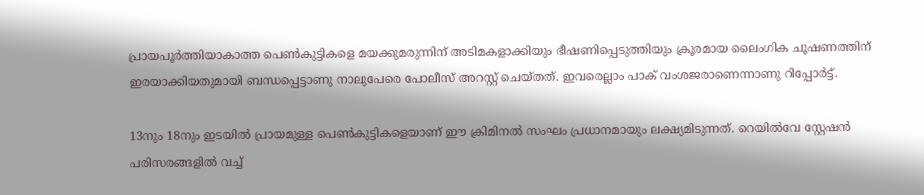പ്രായപൂർത്തിയാകാത്ത പെൺകുട്ടികളെ മയക്കുമരുന്നിന് അടിമകളാക്കിയും ഭീഷണിപ്പെടുത്തിയും ക്രൂരമായ ലൈംഗിക ചൂഷണത്തിന് ഇരയാക്കിയതുമായി ബന്ധപ്പെട്ടാണു നാലുപേരെ പോലീസ് അറസ്റ്റ് ചെയ്തത്. ഇവരെല്ലാം പാക് വംശജരാണെന്നാണു റിപ്പോർട്ട്.

13നും 18നും ഇടയിൽ പ്രായമുള്ള പെൺകുട്ടികളെയാണ് ഈ ക്രിമിനൽ സംഘം പ്രധാനമായും ലക്ഷ്യമിടുന്നത്. റെയിൽവേ സ്റ്റേഷൻ പരിസരങ്ങളിൽ വച്ച്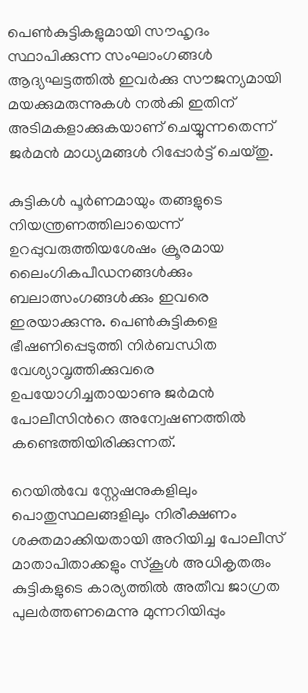പെൺകുട്ടികളുമായി സൗഹൃദം സ്ഥാപിക്കുന്ന സംഘാംഗങ്ങൾ ആദ്യഘട്ടത്തിൽ ഇവർക്കു സൗജന്യമായി മയക്കുമരുന്നുകൾ നൽകി ഇതിന് അടിമകളാക്കുകയാണ് ചെയ്യുന്നതെന്ന് ജർമൻ മാധ്യമങ്ങൾ റിപ്പോർട്ട് ചെയ്തു.

കുട്ടികൾ പൂർണമായും തങ്ങളുടെ നിയന്ത്രണത്തിലായെന്ന് ഉറപ്പുവരുത്തിയശേഷം ക്രൂരമായ ലൈംഗികപീഡനങ്ങൾക്കും ബലാത്സംഗങ്ങൾക്കും ഇവരെ ഇരയാക്കുന്നു. പെൺകുട്ടികളെ ഭീഷണിപ്പെടുത്തി നിർബന്ധിത വേശ്യാവൃത്തിക്കുവരെ ഉപയോഗിച്ചതായാണു ജർമൻ പോലീസിന്‍റെ അന്വേഷണത്തിൽ കണ്ടെത്തിയിരിക്കുന്നത്.

റെയിൽവേ സ്റ്റേഷനുകളിലും പൊതുസ്ഥലങ്ങളിലും നിരീക്ഷണം ശക്തമാക്കിയതായി അറിയിച്ച പോലീസ്‌ മാതാപിതാക്കളും സ്കൂൾ അധികൃതരും കുട്ടികളുടെ കാര്യത്തിൽ അതീവ ജാഗ്രത പുലർത്തണമെന്നു മുന്നറിയിപ്പും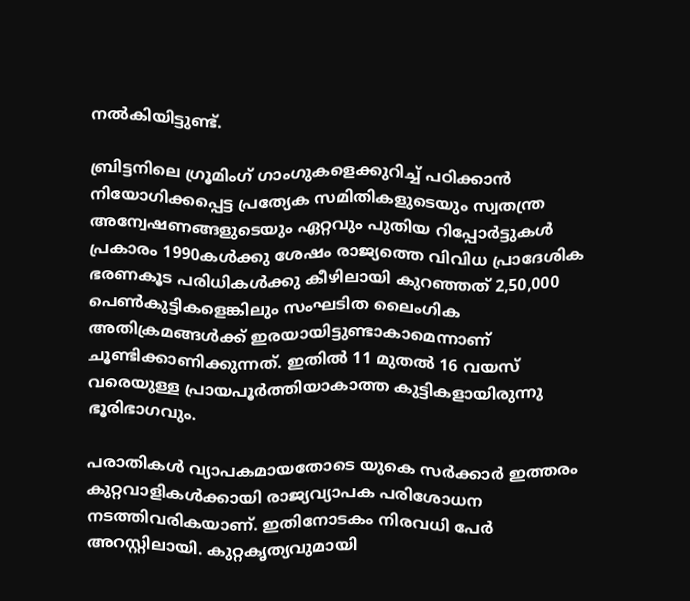നൽകിയിട്ടുണ്ട്.

ബ്രിട്ടനിലെ ഗ്രൂമിംഗ് ഗാംഗുകളെക്കുറിച്ച് പഠിക്കാൻ നിയോഗിക്കപ്പെട്ട പ്രത്യേക സമിതികളുടെയും സ്വതന്ത്ര അന്വേഷണങ്ങളുടെയും ഏറ്റവും പുതിയ റിപ്പോർട്ടുകൾ പ്രകാരം 1990കൾക്കു ശേഷം രാജ്യത്തെ വിവിധ പ്രാദേശിക ഭരണകൂട പരിധികൾക്കു കീഴിലായി കുറഞ്ഞത് 2,50,000 പെൺകുട്ടികളെങ്കിലും സംഘടിത ലൈംഗിക അതിക്രമങ്ങൾക്ക് ഇരയായിട്ടുണ്ടാകാമെന്നാണ് ചൂണ്ടിക്കാണിക്കുന്നത്. ഇതിൽ 11 മുതൽ 16 വയസ് വരെയുള്ള പ്രായപൂർത്തിയാകാത്ത കുട്ടികളായിരുന്നു ഭൂരിഭാഗവും.

പരാതികൾ വ്യാപകമായതോടെ യുകെ സർക്കാർ ഇത്തരം കുറ്റവാളികൾക്കായി രാജ്യവ്യാപക പരിശോധന നടത്തിവരികയാണ്. ഇതിനോടകം നിരവധി പേർ അറസ്റ്റിലായി. കുറ്റകൃത്യവുമായി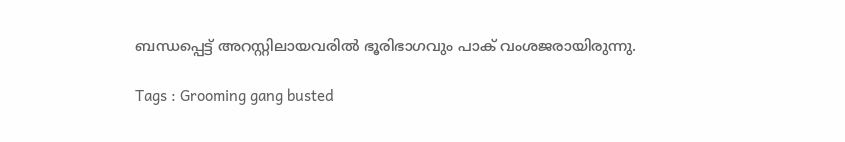ബന്ധപ്പെട്ട് അറസ്റ്റിലായവരിൽ ഭൂരിഭാഗവും പാക് വംശജരായിരുന്നു.

Tags : Grooming gang busted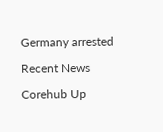Germany arrested

Recent News

Corehub Up